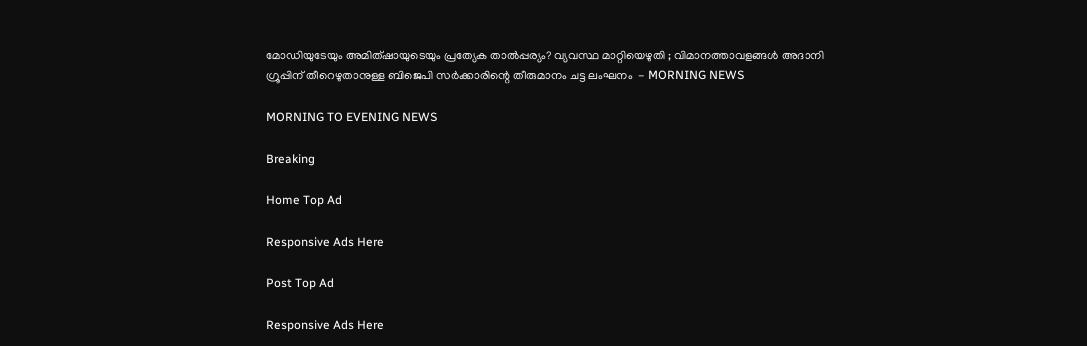മോഡിയുടേയും അമിത്ഷായുടെയും പ്രത്യേക താല്‍പ്പര്യം? വ്യവസ്ഥ മാറ്റിയെഴുതി ; വിമാനത്താവളങ്ങള്‍ അദാനി ഗ്രൂപ്പിന് തീറെഴുതാനുള്ള ബിജെപി സര്‍ക്കാരിന്റെ തീരുമാനം ചട്ട ലംഘനം ‍ - MORNING NEWS

MORNING TO EVENING NEWS

Breaking

Home Top Ad

Responsive Ads Here

Post Top Ad

Responsive Ads Here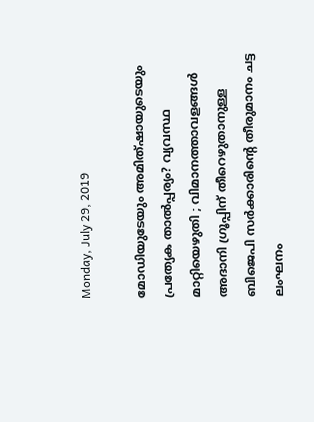Monday, July 29, 2019

മോഡിയുടേയും അമിത്ഷായുടെയും പ്രത്യേക താല്‍പ്പര്യം? വ്യവസ്ഥ മാറ്റിയെഴുതി ; വിമാനത്താവളങ്ങള്‍ അദാനി ഗ്രൂപ്പിന് തീറെഴുതാനുള്ള ബിജെപി സര്‍ക്കാരിന്റെ തീരുമാനം ചട്ട ലംഘനം ‍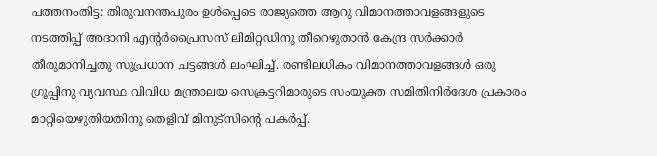പത്തനംതിട്ട: തിരുവനന്തപുരം ഉള്‍പ്പെടെ രാജ്യത്തെ ആറു വിമാനത്താവളങ്ങളുടെ നടത്തിപ്പ് അദാനി എന്റര്‍പ്രൈസസ് ലിമിറ്റഡിനു തീറെഴുതാന്‍ കേന്ദ്ര സര്‍ക്കാര്‍ തീരുമാനിച്ചതു സുപ്രധാന ചട്ടങ്ങള്‍ ലംഘിച്ച്. രണ്ടിലധികം വിമാനത്താവളങ്ങള്‍ ഒരു ഗ്രൂപ്പിനു വ്യവസ്ഥ വിവിധ മന്ത്രാലയ സെക്രട്ടറിമാരുടെ സംയുക്ത സമിതിനിര്‍ദേശ പ്രകാരം മാറ്റിയെഴുതിയതിനു തെളിവ് മിനുട്‌സിന്റെ പകര്‍പ്പ്.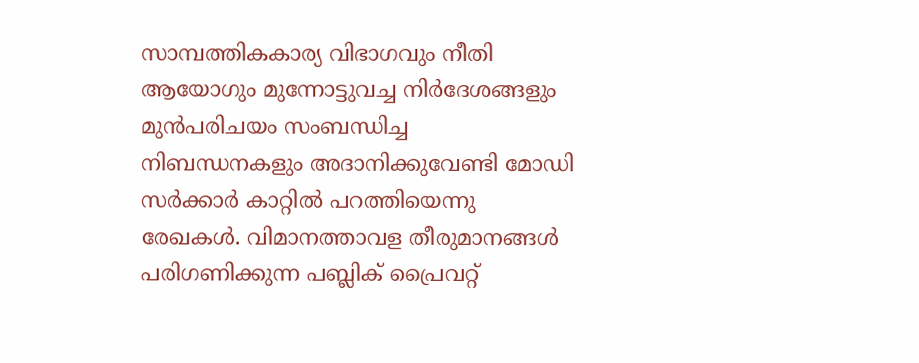സാമ്പത്തികകാര്യ വിഭാഗവും നീതി ആയോഗും മുന്നോട്ടുവച്ച നിര്‍ദേശങ്ങളും മുന്‍പരിചയം സംബന്ധിച്ച നിബന്ധനകളും അദാനിക്കുവേണ്ടി മോഡി സര്‍ക്കാര്‍ കാറ്റില്‍ പറത്തിയെന്നു രേഖകള്‍. വിമാനത്താവള തീരുമാനങ്ങള്‍ പരിഗണിക്കുന്ന പബ്ലിക് പ്രൈവറ്റ്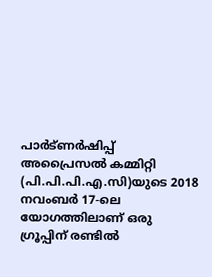പാര്‍ട്ണര്‍ഷിപ്പ് അപ്രൈസല്‍ കമ്മിറ്റി (പി.പി.പി.എ.സി)യുടെ 2018 നവംബര്‍ 17-ലെ യോഗത്തിലാണ് ഒരു ഗ്രൂപ്പിന് രണ്ടില്‍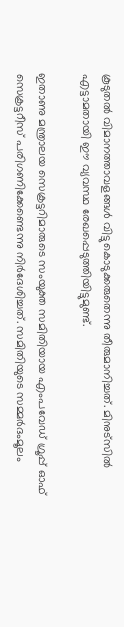കൂടുതല്‍ വിമാനത്താവളങ്ങള്‍ വിട്ടുകൊടുക്കരുതെന്നു തീരുമാനിച്ചത്. മിനുട്‌സില്‍ എട്ടാമതായി ഈ വ്യവസ്ഥ രേഖപ്പെടുത്തിയിട്ടുമുണ്ട്.

ഇതാണു മന്ത്രാലയ സെക്രട്ടറിമാരുടെ സംയുക്ത സമിതിയായ എംപവേഡ് ഗ്രൂപ്പ് ഓഫ് സെക്രട്ടറീസ് പരിഗണിക്കേണ്ടെന്നു നിര്‍ദേശിച്ചത്. സമിതിയുടെ സമ്മര്‍ദംമൂലം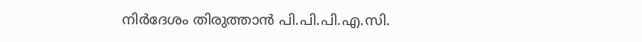നിര്‍ദേശം തിരുത്താന്‍ പി.പി.പി.എ.സി.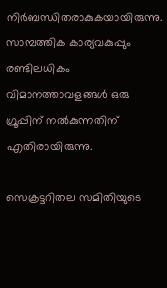നിര്‍ബന്ധിതരാകുകയായിരുന്നു. സാമ്പത്തിക കാര്യവകുപ്പും രണ്ടിലധികം വിമാനത്താവളങ്ങള്‍ ഒരു ഗ്രൂപ്പിന് നല്‍കുന്നതിന് എതിരായിരുന്നു.

സെക്രട്ടറിതല സമിതിയുടെ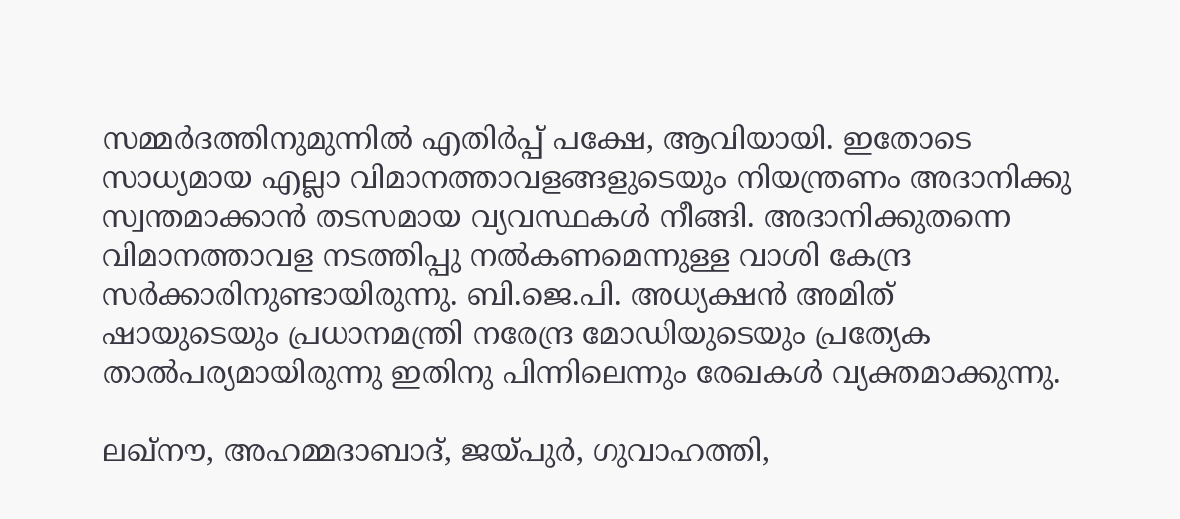സമ്മര്‍ദത്തിനുമുന്നില്‍ എതിര്‍പ്പ് പക്ഷേ, ആവിയായി. ഇതോടെ സാധ്യമായ എല്ലാ വിമാനത്താവളങ്ങളുടെയും നിയന്ത്രണം അദാനിക്കു സ്വന്തമാക്കാന്‍ തടസമായ വ്യവസ്ഥകള്‍ നീങ്ങി. അദാനിക്കുതന്നെ വിമാനത്താവള നടത്തിപ്പു നല്‍കണമെന്നുള്ള വാശി കേന്ദ്ര സര്‍ക്കാരിനുണ്ടായിരുന്നു. ബി.ജെ.പി. അധ്യക്ഷന്‍ അമിത് ഷായുടെയും പ്രധാനമന്ത്രി നരേന്ദ്ര മോഡിയുടെയും പ്രത്യേക താല്‍പര്യമായിരുന്നു ഇതിനു പിന്നിലെന്നും രേഖകള്‍ വ്യക്തമാക്കുന്നു.

ലഖ്‌നൗ, അഹമ്മദാബാദ്, ജയ്പുര്‍, ഗുവാഹത്തി,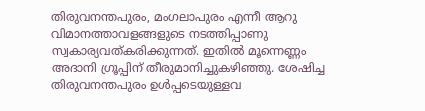തിരുവനന്തപുരം, മംഗലാപുരം എന്നീ ആറു വിമാനത്താവളങ്ങളുടെ നടത്തിപ്പാണു സ്വകാര്യവത്കരിക്കുന്നത്. ഇതില്‍ മൂന്നെണ്ണം അദാനി ഗ്രൂപ്പിന് തീരുമാനിച്ചുകഴിഞ്ഞു. ശേഷിച്ച തിരുവനന്തപുരം ഉള്‍പ്പടെയുള്ളവ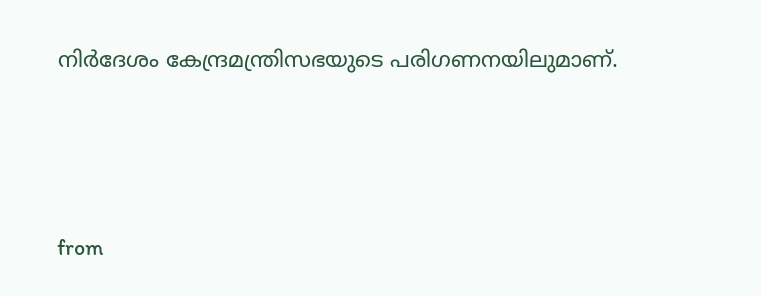നിര്‍ദേശം കേന്ദ്രമന്ത്രിസഭയുടെ പരിഗണനയിലുമാണ്.



from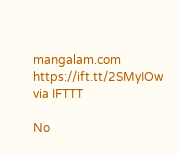mangalam.com https://ift.tt/2SMyIOw
via IFTTT

No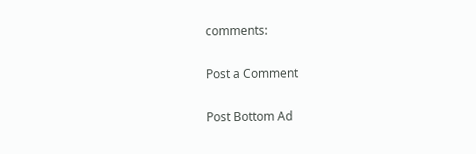comments:

Post a Comment

Post Bottom Ad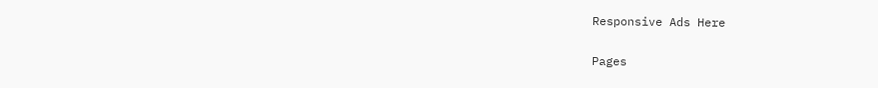Responsive Ads Here

Pages